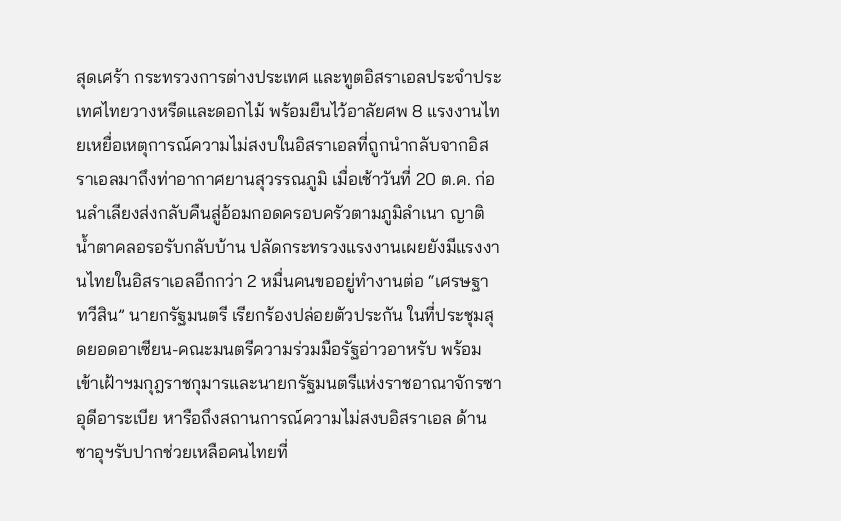สุดเศร้า กระทรวงการต่างประเทศ และทูตอิสราเอลประจำประเทศไทยวางหรีดและดอกไม้ พร้อมยืนไว้อาลัยศพ 8 แรงงานไทยเหยื่อเหตุการณ์ความไม่สงบในอิสราเอลที่ถูกนำกลับจากอิสราเอลมาถึงท่าอากาศยานสุวรรณภูมิ เมื่อเช้าวันที่ 20 ต.ค. ก่อนลำเลียงส่งกลับคืนสู่อ้อมกอดครอบครัวตามภูมิลำเนา ญาติน้ำตาคลอรอรับกลับบ้าน ปลัดกระทรวงแรงงานเผยยังมีแรงงานไทยในอิสราเอลอีกกว่า 2 หมื่นคนขออยู่ทำงานต่อ “เศรษฐา ทวีสิน” นายกรัฐมนตรี เรียกร้องปล่อยตัวประกัน ในที่ประชุมสุดยอดอาเซียน-คณะมนตรีความร่วมมือรัฐอ่าวอาหรับ พร้อมเข้าเฝ้าฯมกุฎราชกุมารและนายกรัฐมนตรีแห่งราชอาณาจักรซาอุดีอาระเบีย หารือถึงสถานการณ์ความไม่สงบอิสราเอล ด้านซาอุฯรับปากช่วยเหลือคนไทยที่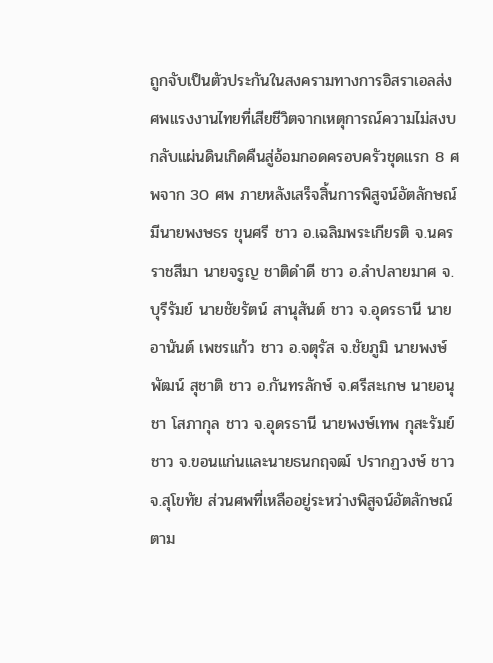ถูกจับเป็นตัวประกันในสงครามทางการอิสราเอลส่งศพแรงงานไทยที่เสียชีวิตจากเหตุการณ์ความไม่สงบ กลับแผ่นดินเกิดคืนสู่อ้อมกอดครอบครัวชุดแรก 8 ศพจาก 30 ศพ ภายหลังเสร็จสิ้นการพิสูจน์อัตลักษณ์ มีนายพงษธร ขุนศรี ชาว อ.เฉลิมพระเกียรติ จ.นครราชสีมา นายจรูญ ชาติดำดี ชาว อ.ลำปลายมาศ จ.บุรีรัมย์ นายชัยรัตน์ สานุสันต์ ชาว จ.อุดรธานี นายอานันต์ เพชรแก้ว ชาว อ.จตุรัส จ.ชัยภูมิ นายพงษ์พัฒน์ สุชาติ ชาว อ.กันทรลักษ์ จ.ศรีสะเกษ นายอนุชา โสภากุล ชาว จ.อุดรธานี นายพงษ์เทพ กุสะรัมย์ ชาว จ.ขอนแก่นและนายธนกฤจฒ์ ปรากฏวงษ์ ชาว จ.สุโขทัย ส่วนศพที่เหลืออยู่ระหว่างพิสูจน์อัตลักษณ์ตาม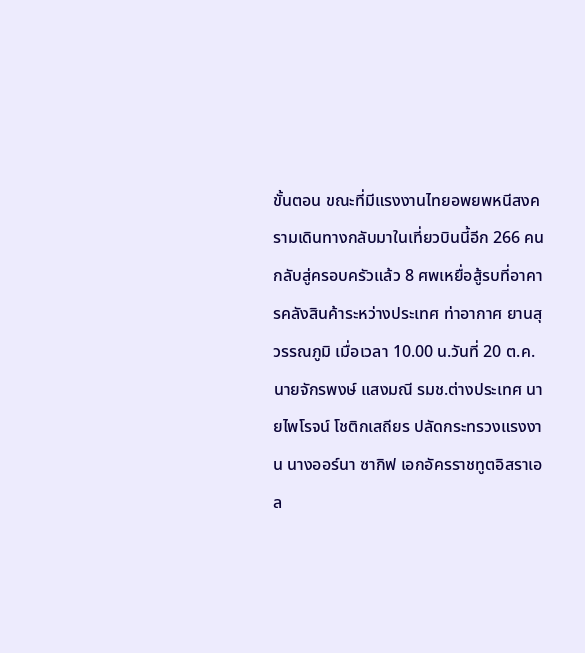ขั้นตอน ขณะที่มีแรงงานไทยอพยพหนีสงครามเดินทางกลับมาในเที่ยวบินนี้อีก 266 คนกลับสู่ครอบครัวแล้ว 8 ศพเหยื่อสู้รบที่อาคารคลังสินค้าระหว่างประเทศ ท่าอากาศ ยานสุวรรณภูมิ เมื่อเวลา 10.00 น.วันที่ 20 ต.ค. นายจักรพงษ์ แสงมณี รมช.ต่างประเทศ นายไพโรจน์ โชติกเสถียร ปลัดกระทรวงแรงงาน นางออร์นา ซากิฟ เอกอัครราชทูตอิสราเอล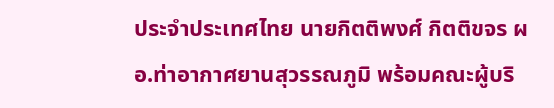ประจำประเทศไทย นายกิตติพงศ์ กิตติขจร ผอ.ท่าอากาศยานสุวรรณภูมิ พร้อมคณะผู้บริ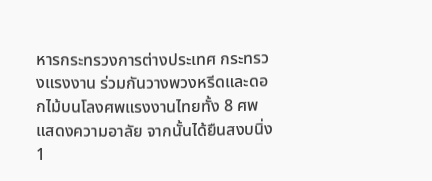หารกระทรวงการต่างประเทศ กระทรวงแรงงาน ร่วมกันวางพวงหรีดและดอกไม้บนโลงศพแรงงานไทยทั้ง 8 ศพแสดงความอาลัย จากนั้นได้ยืนสงบนิ่ง 1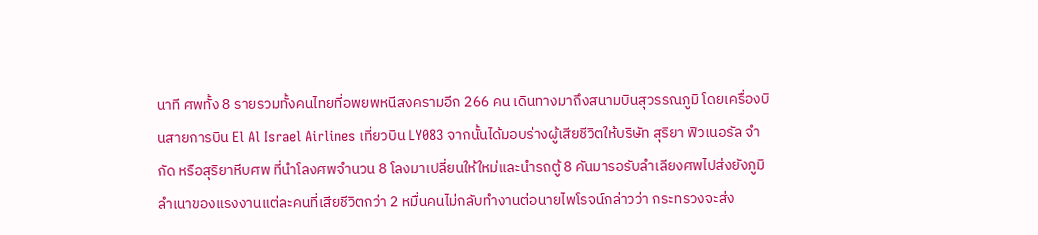นาที ศพทั้ง 8 รายรวมทั้งคนไทยที่อพยพหนีสงครามอีก 266 คน เดินทางมาถึงสนามบินสุวรรณภูมิ โดยเครื่องบินสายการบิน El Al Israel Airlines เที่ยวบิน LY083 จากนั้นได้มอบร่างผู้เสียชีวิตให้บริษัท สุริยา ฟิวเนอรัล จำกัด หรือสุริยาหีบศพ ที่นำโลงศพจำนวน 8 โลงมาเปลี่ยนให้ใหม่และนำรถตู้ 8 คันมารอรับลำเลียงศพไปส่งยังภูมิลำเนาของแรงงานแต่ละคนที่เสียชีวิตกว่า 2 หมื่นคนไม่กลับทำงานต่อนายไพโรจน์กล่าวว่า กระทรวงจะส่ง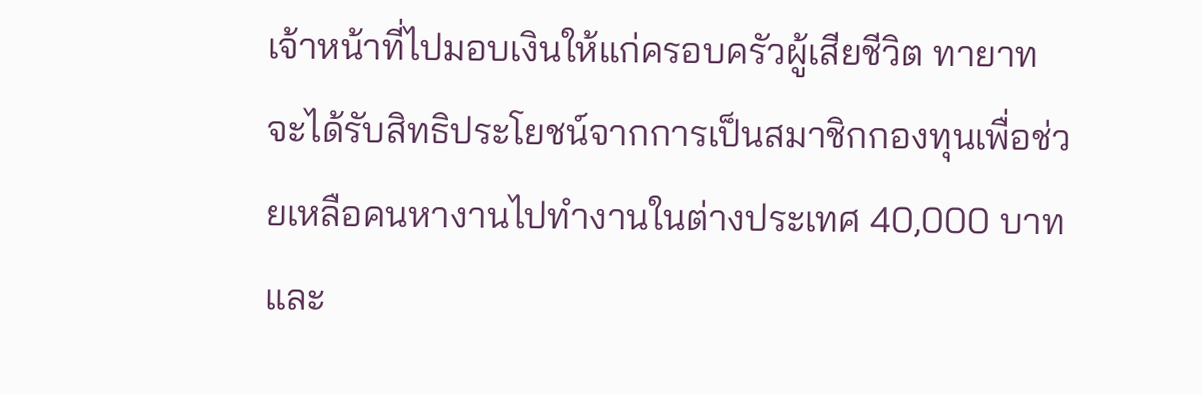เจ้าหน้าที่ไปมอบเงินให้แก่ครอบครัวผู้เสียชีวิต ทายาทจะได้รับสิทธิประโยชน์จากการเป็นสมาชิกกองทุนเพื่อช่วยเหลือคนหางานไปทำงานในต่างประเทศ 40,000 บาทและ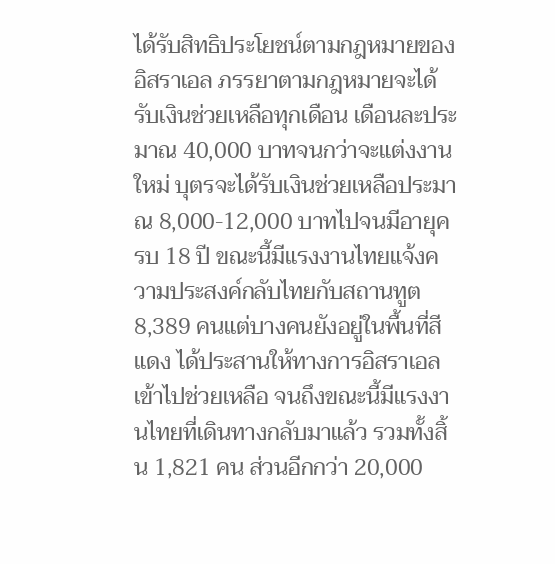ได้รับสิทธิประโยชน์ตามกฎหมายของอิสราเอล ภรรยาตามกฎหมายจะได้รับเงินช่วยเหลือทุกเดือน เดือนละประมาณ 40,000 บาทจนกว่าจะแต่งงาน ใหม่ บุตรจะได้รับเงินช่วยเหลือประมาณ 8,000-12,000 บาทไปจนมีอายุครบ 18 ปี ขณะนี้มีแรงงานไทยแจ้งความประสงค์กลับไทยกับสถานทูต 8,389 คนแต่บางคนยังอยู่ในพื้นที่สีแดง ได้ประสานให้ทางการอิสราเอลเข้าไปช่วยเหลือ จนถึงขณะนี้มีแรงงานไทยที่เดินทางกลับมาแล้ว รวมทั้งสิ้น 1,821 คน ส่วนอีกกว่า 20,000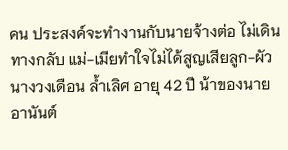คน ประสงค์จะทำงานกับนายจ้างต่อ ไม่เดินทางกลับ แม่-เมียทำใจไม่ได้สูญเสียลูก-ผัวนางวงเดือน ล้ำเลิศ อายุ 42 ปี น้าของนายอานันต์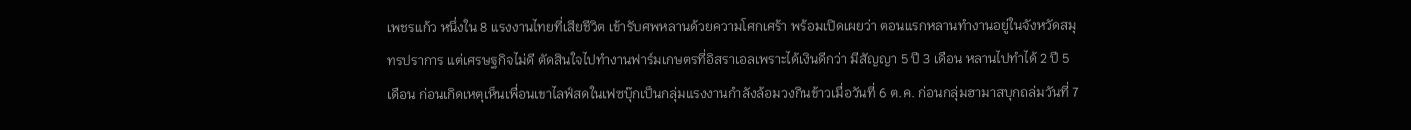เพชรแก้ว หนึ่งใน 8 แรงงานไทยที่เสียชีวิต เข้ารับศพหลานด้วยความโศกเศร้า พร้อมเปิดเผยว่า ตอนแรกหลานทำงานอยู่ในจังหวัดสมุทรปราการ แต่เศรษฐกิจไม่ดี ตัดสินใจไปทำงานฟาร์มเกษตรที่อิสราเอลเพราะได้เงินดีกว่า มีสัญญา 5 ปี 3 เดือน หลานไปทำได้ 2 ปี 5 เดือน ก่อนเกิดเหตุเห็นเพื่อนเขาไลฟ์สดในเฟซบุ๊กเป็นกลุ่มแรงงานกำลังล้อมวงกินข้าวเมื่อวันที่ 6 ต.ค. ก่อนกลุ่มฮามาสบุกถล่มวันที่ 7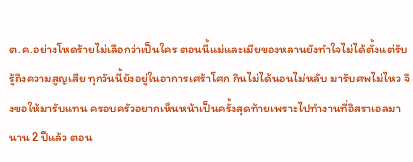ต.ค.อย่างโหดร้ายไม่เลือกว่าเป็นใคร ตอนนี้แม่และเมียของหลานยังทำใจไม่ได้ตั้งแต่รับรู้ถึงความสูญเสีย ทุกวันนี้ยังอยู่ในอาการเศร้าโศก กินไม่ได้นอนไม่หลับ มารับศพไม่ไหว จึงขอให้มารับแทน ครอบครัวอยากเห็นหน้าเป็นครั้งสุดท้ายเพราะไปทำงานที่อิสราเอลมานาน 2 ปีแล้ว ตอน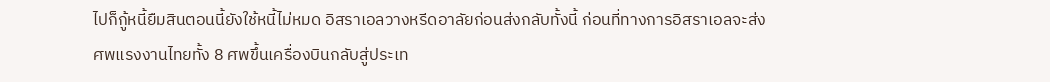ไปก็กู้หนี้ยืมสินตอนนี้ยังใช้หนี้ไม่หมด อิสราเอลวางหรีดอาลัยก่อนส่งกลับทั้งนี้ ก่อนที่ทางการอิสราเอลจะส่งศพแรงงานไทยทั้ง 8 ศพขึ้นเครื่องบินกลับสู่ประเท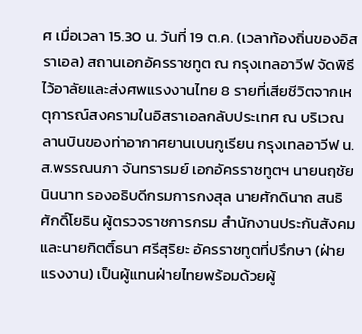ศ เมื่อเวลา 15.30 น. วันที่ 19 ต.ค. (เวลาท้องถิ่นของอิสราเอล) สถานเอกอัครราชทูต ณ กรุงเทลอาวีฟ จัดพิธีไว้อาลัยและส่งศพแรงงานไทย 8 รายที่เสียชีวิตจากเหตุการณ์สงครามในอิสราเอลกลับประเทศ ณ บริเวณลานบินของท่าอากาศยานเบนกูเรียน กรุงเทลอาวีฟ น.ส.พรรณนภา จันทรารมย์ เอกอัครราชทูตฯ นายนฤชัย นินนาท รองอธิบดีกรมการกงสุล นายศักดินาถ สนธิศักดิ์โยธิน ผู้ตรวจราชการกรม สำนักงานประกันสังคม และนายกิตติ์ธนา ศรีสุริยะ อัครราชทูตที่ปรึกษา (ฝ่ายแรงงาน) เป็นผู้แทนฝ่ายไทยพร้อมด้วยผู้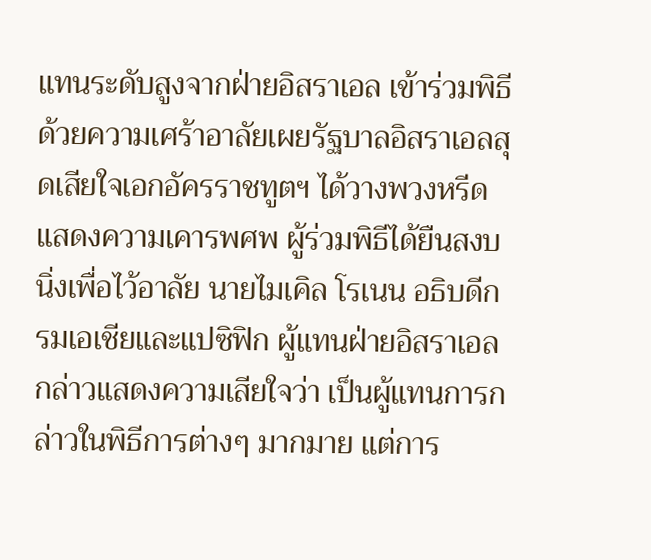แทนระดับสูงจากฝ่ายอิสราเอล เข้าร่วมพิธีด้วยความเศร้าอาลัยเผยรัฐบาลอิสราเอลสุดเสียใจเอกอัครราชทูตฯ ได้วางพวงหรีดแสดงความเคารพศพ ผู้ร่วมพิธีได้ยืนสงบนิ่งเพื่อไว้อาลัย นายไมเคิล โรเนน อธิบดีกรมเอเชียและแปซิฟิก ผู้แทนฝ่ายอิสราเอล กล่าวแสดงความเสียใจว่า เป็นผู้แทนการกล่าวในพิธีการต่างๆ มากมาย แต่การ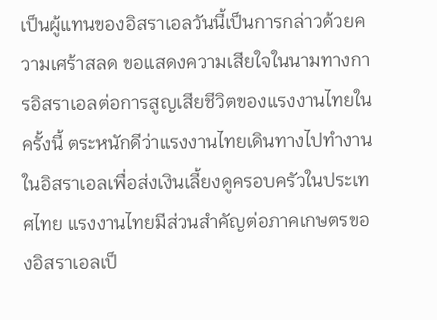เป็นผู้แทนของอิสราเอลวันนี้เป็นการกล่าวด้วยความเศร้าสลด ขอแสดงความเสียใจในนามทางการอิสราเอลต่อการสูญเสียชีวิตของแรงงานไทยในครั้งนี้ ตระหนักดีว่าแรงงานไทยเดินทางไปทำงานในอิสราเอลเพื่อส่งเงินเลี้ยงดูครอบครัวในประเทศไทย แรงงานไทยมีส่วนสำคัญต่อภาคเกษตรของอิสราเอลเป็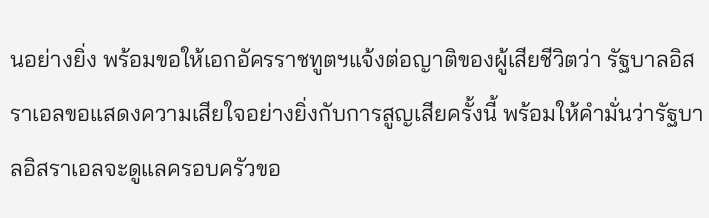นอย่างยิ่ง พร้อมขอให้เอกอัครราชทูตฯแจ้งต่อญาติของผู้เสียชีวิตว่า รัฐบาลอิสราเอลขอแสดงความเสียใจอย่างยิ่งกับการสูญเสียครั้งนี้ พร้อมให้คำมั่นว่ารัฐบาลอิสราเอลจะดูแลครอบครัวขอ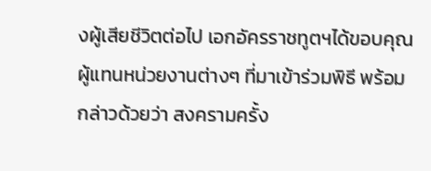งผู้เสียชีวิตต่อไป เอกอัครราชทูตฯได้ขอบคุณผู้แทนหน่วยงานต่างๆ ที่มาเข้าร่วมพิธี พร้อมกล่าวด้วยว่า สงครามครั้ง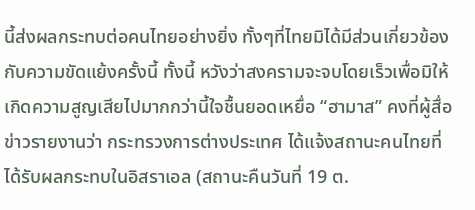นี้ส่งผลกระทบต่อคนไทยอย่างยิ่ง ทั้งๆที่ไทยมิได้มีส่วนเกี่ยวข้องกับความขัดแย้งครั้งนี้ ทั้งนี้ หวังว่าสงครามจะจบโดยเร็วเพื่อมิให้เกิดความสูญเสียไปมากกว่านี้ใจชื้นยอดเหยื่อ “ฮามาส” คงที่ผู้สื่อข่าวรายงานว่า กระทรวงการต่างประเทศ ได้แจ้งสถานะคนไทยที่ได้รับผลกระทบในอิสราเอล (สถานะคืนวันที่ 19 ต.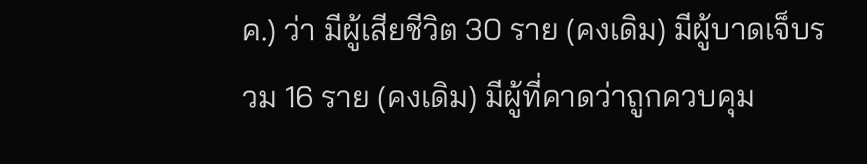ค.) ว่า มีผู้เสียชีวิต 30 ราย (คงเดิม) มีผู้บาดเจ็บรวม 16 ราย (คงเดิม) มีผู้ที่คาดว่าถูกควบคุม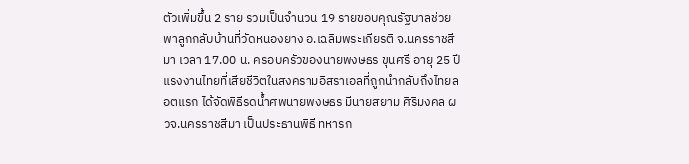ตัวเพิ่มขึ้น 2 ราย รวมเป็นจํานวน 19 รายขอบคุณรัฐบาลช่วยพาลูกกลับบ้านที่วัดหนองยาง อ.เฉลิมพระเกียรติ จ.นครราชสีมา เวลา 17.00 น. ครอบครัวของนายพงษธร ขุนศรี อายุ 25 ปี แรงงานไทยที่เสียชีวิตในสงครามอิสราเอลที่ถูกนำกลับถึงไทยลอตแรก ได้จัดพิธีรดน้ำศพนายพงษธร มีนายสยาม ศิริมงคล ผวจ.นครราชสีมา เป็นประธานพิธี ทหารก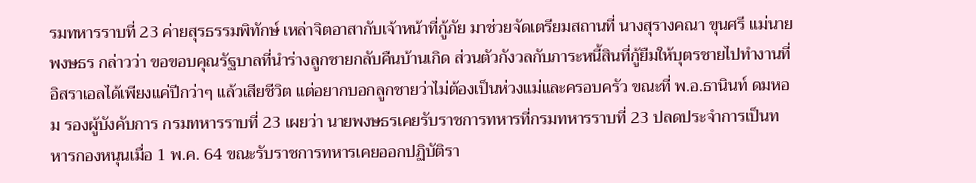รมทหารราบที่ 23 ค่ายสุรธรรมพิทักษ์ เหล่าจิตอาสากับเจ้าหน้าที่กู้ภัย มาช่วยจัดเตรียมสถานที่ นางสุรางคณา ขุนศรี แม่นายพงษธร กล่าวว่า ขอขอบคุณรัฐบาลที่นำร่างลูกชายกลับคืนบ้านเกิด ส่วนตัวกังวลกับภาระหนี้สินที่กู้ยืมให้บุตรชายไปทำงานที่อิสราเอลได้เพียงแค่ปีกว่าๆ แล้วเสียชีวิต แต่อยากบอกลูกชายว่าไม่ต้องเป็นห่วงแม่และครอบครัว ขณะที่ พ.อ.ธานินท์ ดมหอม รองผู้บังคับการ กรมทหารราบที่ 23 เผยว่า นายพงษธรเคยรับราชการทหารที่กรมทหารราบที่ 23 ปลดประจำการเป็นทหารกองหนุนเมื่อ 1 พ.ค. 64 ขณะรับราชการทหารเคยออกปฏิบัติรา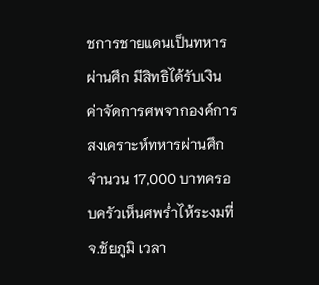ชการชายแดนเป็นทหารผ่านศึก มีสิทธิได้รับเงินค่าจัดการศพจากองค์การสงเคราะห์ทหารผ่านศึกจำนวน 17,000 บาทครอบครัวเห็นศพร่ำไห้ระงมที่ จ.ชัยภูมิ เวลา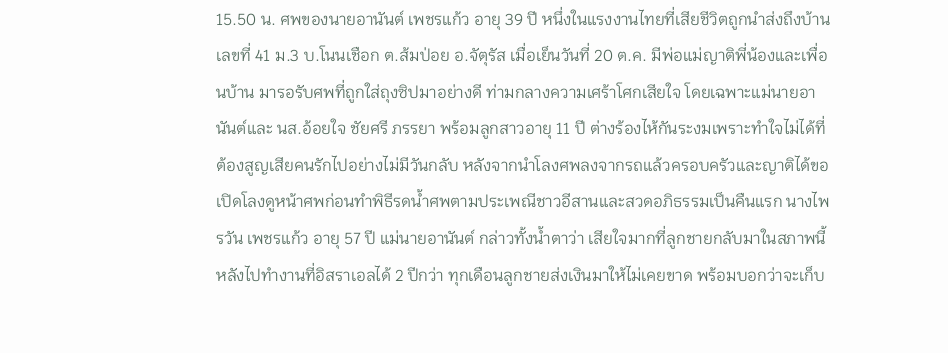15.50 น. ศพของนายอานันต์ เพชรแก้ว อายุ 39 ปี หนึ่งในแรงงานไทยที่เสียชีวิตถูกนำส่งถึงบ้านเลขที่ 41 ม.3 บ.โนนเชือก ต.ส้มป่อย อ.จัตุรัส เมื่อเย็นวันที่ 20 ต.ค. มีพ่อแม่ญาติพี่น้องและเพื่อนบ้าน มารอรับศพที่ถูกใส่ถุงซิปมาอย่างดี ท่ามกลางความเศร้าโศกเสียใจ โดยเฉพาะแม่นายอานันต์และ นส.อ้อยใจ ชัยศรี ภรรยา พร้อมลูกสาวอายุ 11 ปี ต่างร้องไห้กันระงมเพราะทำใจไม่ได้ที่ต้องสูญเสียคนรักไปอย่างไม่มีวันกลับ หลังจากนำโลงศพลงจากรถแล้วครอบครัวและญาติได้ขอเปิดโลงดูหน้าศพก่อนทำพิธีรดน้ำศพตามประเพณีชาวอีสานและสวดอภิธรรมเป็นคืนแรก นางไพรวัน เพชรแก้ว อายุ 57 ปี แม่นายอานันต์ กล่าวทั้งน้ำตาว่า เสียใจมากที่ลูกชายกลับมาในสภาพนี้ หลังไปทำงานที่อิสราเอลได้ 2 ปีกว่า ทุกเดือนลูกชายส่งเงินมาให้ไม่เคยขาด พร้อมบอกว่าจะเก็บ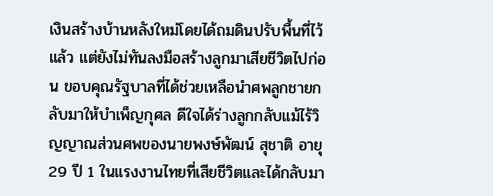เงินสร้างบ้านหลังใหม่โดยได้ถมดินปรับพื้นที่ไว้แล้ว แต่ยังไม่ทันลงมือสร้างลูกมาเสียชีวิตไปก่อน ขอบคุณรัฐบาลที่ได้ช่วยเหลือนำศพลูกชายกลับมาให้บำเพ็ญกุศล ดีใจได้ร่างลูกกลับแม้ไร้วิญญาณส่วนศพของนายพงษ์พัฒน์ สุชาติ อายุ 29 ปี 1 ในแรงงานไทยที่เสียชีวิตและได้กลับมา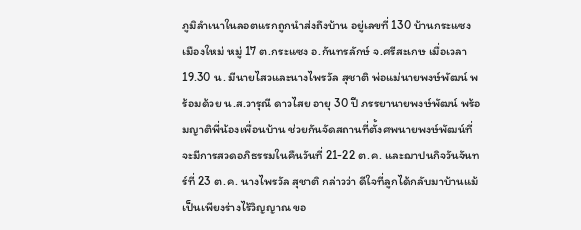ภูมิลำเนาในลอตแรกถูกนำส่งถึงบ้าน อยู่เลขที่ 130 บ้านกระแซงเมืองใหม่ หมู่ 17 ต.กระแซง อ.กันทรลักษ์ จ.ศรีสะเกษ เมื่อเวลา 19.30 น. มีนายไสวและนางไพรวัล สุชาติ พ่อแม่นายพงษ์พัฒน์ พร้อมด้วย น.ส.วารุณี ดาวไสย อายุ 30 ปี ภรรยานายพงษ์พัฒน์ พร้อมญาติพี่น้องเพื่อนบ้าน ช่วยกันจัดสถานที่ตั้งศพนายพงษ์พัฒน์ที่จะมีการสวดอภิธรรมในคืนวันที่ 21-22 ต.ค. และฌาปนกิจวันจันทร์ที่ 23 ต.ค. นางไพรวัล สุชาติ กล่าวว่า ดีใจที่ลูกได้กลับมาบ้านแม้เป็นเพียงร่างไร้วิญญาณ ขอ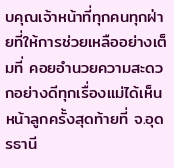บคุณเจ้าหน้าที่ทุกคนทุกฝ่ายที่ให้การช่วยเหลืออย่างเต็มที่ คอยอำนวยความสะดวกอย่างดีทุกเรื่องแม่ได้เห็นหน้าลูกครั้งสุดท้ายที่ จ.อุดรธานี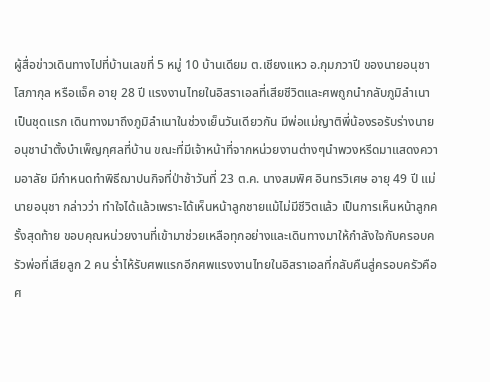ผู้สื่อข่าวเดินทางไปที่บ้านเลขที่ 5 หมู่ 10 บ้านเดียม ต.เชียงแหว อ.กุมภวาปี ของนายอนุชา โสภากุล หรือแจ็ค อายุ 28 ปี แรงงานไทยในอิสราเอลที่เสียชีวิตและศพถูกนำกลับภูมิลำเนาเป็นชุดแรก เดินทางมาถึงภูมิลำเนาในช่วงเย็นวันเดียวกัน มีพ่อแม่ญาติพี่น้องรอรับร่างนายอนุชานำตั้งบำเพ็ญกุศลที่บ้าน ขณะที่มีเจ้าหน้าที่จากหน่วยงานต่างๆนำพวงหรีดมาแสดงความอาลัย มีกำหนดทำพิธีฌาปนกิจที่ป่าช้าวันที่ 23 ต.ค. นางสมพิศ อินทรวิเศษ อายุ 49 ปี แม่นายอนุชา กล่าวว่า ทำใจได้แล้วเพราะได้เห็นหน้าลูกชายแม้ไม่มีชีวิตแล้ว เป็นการเห็นหน้าลูกครั้งสุดท้าย ขอบคุณหน่วยงานที่เข้ามาช่วยเหลือทุกอย่างและเดินทางมาให้กำลังใจกับครอบครัวพ่อที่เสียลูก 2 คน ร่ำไห้รับศพแรกอีกศพแรงงานไทยในอิสราเอลที่กลับคืนสู่ครอบครัวคือ ศ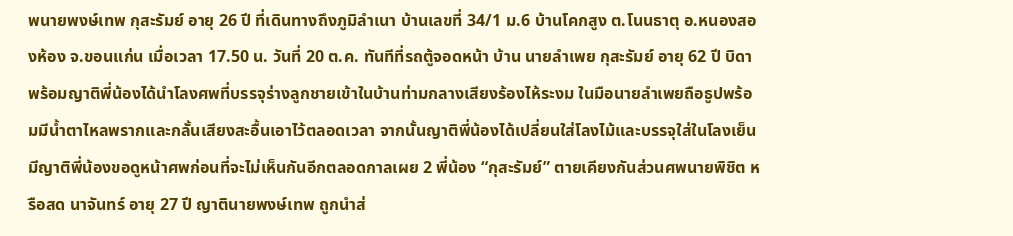พนายพงษ์เทพ กุสะรัมย์ อายุ 26 ปี ที่เดินทางถึงภูมิลำเนา บ้านเลขที่ 34/1 ม.6 บ้านโคกสูง ต.โนนธาตุ อ.หนองสองห้อง จ.ขอนแก่น เมื่อเวลา 17.50 น. วันที่ 20 ต.ค. ทันทีที่รถตู้จอดหน้า บ้าน นายลำเพย กุสะรัมย์ อายุ 62 ปี บิดาพร้อมญาติพี่น้องได้นำโลงศพที่บรรจุร่างลูกชายเข้าในบ้านท่ามกลางเสียงร้องไห้ระงม ในมือนายลำเพยถือธูปพร้อมมีน้ำตาไหลพรากและกลั้นเสียงสะอื้นเอาไว้ตลอดเวลา จากนั้นญาติพี่น้องได้เปลี่ยนใส่โลงไม้และบรรจุใส่ในโลงเย็น มีญาติพี่น้องขอดูหน้าศพก่อนที่จะไม่เห็นกันอีกตลอดกาลเผย 2 พี่น้อง “กุสะรัมย์” ตายเคียงกันส่วนศพนายพิชิต หรือสด นาจันทร์ อายุ 27 ปี ญาตินายพงษ์เทพ ถูกนำส่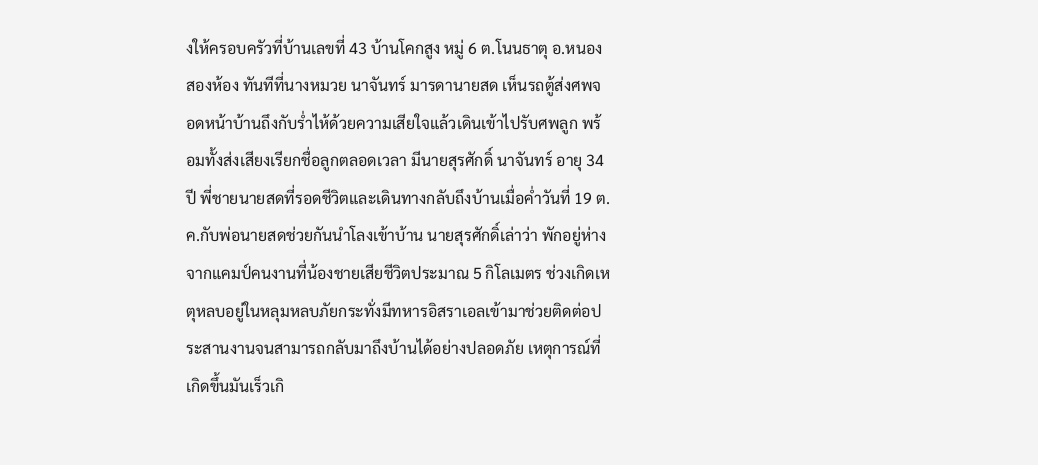งให้ครอบครัวที่บ้านเลขที่ 43 บ้านโคกสูง หมู่ 6 ต.โนนธาตุ อ.หนองสองห้อง ทันทีที่นางหมวย นาจันทร์ มารดานายสด เห็นรถตู้ส่งศพจอดหน้าบ้านถึงกับร่ำไห้ด้วยความเสียใจแล้วเดินเข้าไปรับศพลูก พร้อมทั้งส่งเสียงเรียกชื่อลูกตลอดเวลา มีนายสุรศักดิ์ นาจันทร์ อายุ 34 ปี พี่ชายนายสดที่รอดชีวิตและเดินทางกลับถึงบ้านเมื่อค่ำวันที่ 19 ต.ค.กับพ่อนายสดช่วยกันนำโลงเข้าบ้าน นายสุรศักดิ์เล่าว่า พักอยู่ห่างจากแคมป์คนงานที่น้องชายเสียชีวิตประมาณ 5 กิโลเมตร ช่วงเกิดเหตุหลบอยู่ในหลุมหลบภัยกระทั่งมีทหารอิสราเอลเข้ามาช่วยติดต่อประสานงานจนสามารถกลับมาถึงบ้านได้อย่างปลอดภัย เหตุการณ์ที่เกิดขึ้นมันเร็วเกิ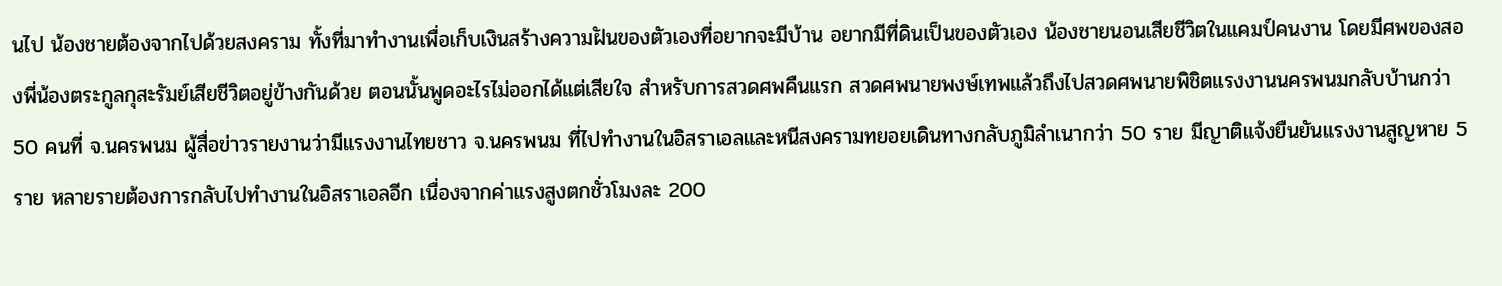นไป น้องชายต้องจากไปด้วยสงคราม ทั้งที่มาทำงานเพื่อเก็บเงินสร้างความฝันของตัวเองที่อยากจะมีบ้าน อยากมีที่ดินเป็นของตัวเอง น้องชายนอนเสียชีวิตในแคมป์คนงาน โดยมีศพของสองพี่น้องตระกูลกุสะรัมย์เสียชีวิตอยู่ข้างกันด้วย ตอนนั้นพูดอะไรไม่ออกได้แต่เสียใจ สำหรับการสวดศพคืนแรก สวดศพนายพงษ์เทพแล้วถึงไปสวดศพนายพิชิตแรงงานนครพนมกลับบ้านกว่า 50 คนที่ จ.นครพนม ผู้สื่อข่าวรายงานว่ามีแรงงานไทยชาว จ.นครพนม ที่ไปทำงานในอิสราเอลและหนีสงครามทยอยเดินทางกลับภูมิลำเนากว่า 50 ราย มีญาติแจ้งยืนยันแรงงานสูญหาย 5 ราย หลายรายต้องการกลับไปทำงานในอิสราเอลอีก เนื่องจากค่าแรงสูงตกชั่วโมงละ 200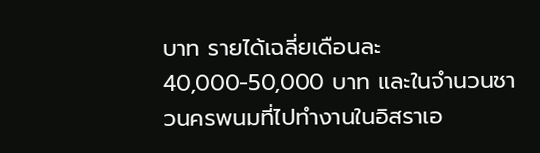บาท รายได้เฉลี่ยเดือนละ 40,000-50,000 บาท และในจำนวนชาวนครพนมที่ไปทำงานในอิสราเอ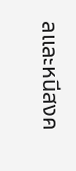ลและหนีสงค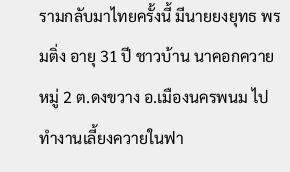รามกลับมาไทยครั้งนี้ มีนายยงยุทธ พรมติ่ง อายุ 31 ปี ชาวบ้าน นาคอกควาย หมู่ 2 ต.ดงขวาง อ.เมืองนครพนม ไปทำงานเลี้ยงควายในฟา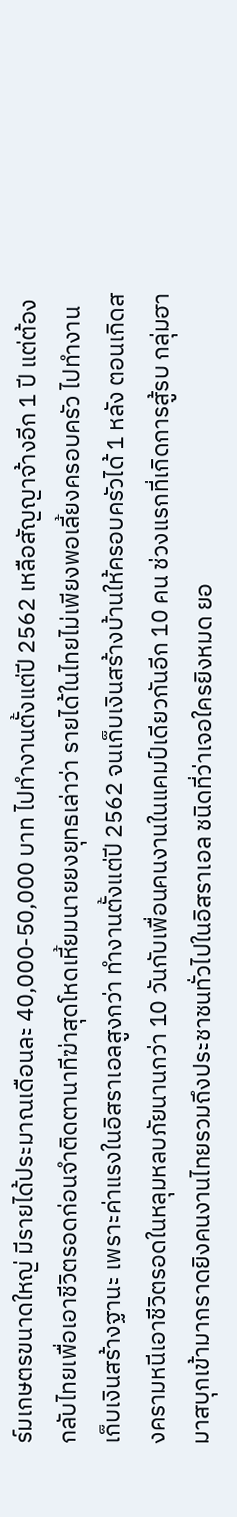ร์มเกษตรขนาดใหญ่ มีรายได้ประมาณเดือนละ 40,000-50,000 บาท ไปทำงานตั้งแต่ปี 2562 เหลือสัญญาจ้างอีก 1 ปี แต่ต้องกลับไทยเพื่อเอาชีวิตรอดก่อนจำติดตานาทีฆ่าสุดโหดเหี้ยมนายยงยุทธเล่าว่า รายได้ในไทยไม่เพียงพอเลี้ยงครอบครัว ไปทำงานเก็บเงินสร้างฐานะ เพราะค่าแรงในอิสราเอลสูงกว่า ทำงานตั้งแต่ปี 2562 จนเก็บเงินสร้างบ้านให้ครอบครัวได้ 1 หลัง ตอนเกิดสงครามหนีเอาชีวิตรอดในหลุมหลบภัยนานกว่า 10 วันกับเพื่อนคนงานในแคมป์เดียวกันอีก 10 คน ช่วงแรกที่เกิดการสู้รบ กลุ่มฮามาสบุกเข้ามากราดยิงคนงานไทยรวมถึงประชาชนทั่วไปในอิสราเอล ชนิดที่ว่าเจอใครยิงหมด ยอ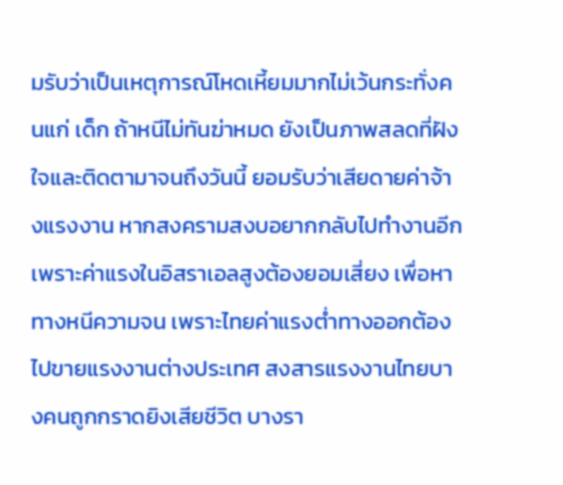มรับว่าเป็นเหตุการณ์โหดเหี้ยมมากไม่เว้นกระทั่งคนแก่ เด็ก ถ้าหนีไม่ทันฆ่าหมด ยังเป็นภาพสลดที่ฝังใจและติดตามาจนถึงวันนี้ ยอมรับว่าเสียดายค่าจ้างแรงงาน หากสงครามสงบอยากกลับไปทำงานอีก เพราะค่าแรงในอิสราเอลสูงต้องยอมเสี่ยง เพื่อหาทางหนีความจน เพราะไทยค่าแรงต่ำทางออกต้องไปขายแรงงานต่างประเทศ สงสารแรงงานไทยบางคนถูกกราดยิงเสียชีวิต บางรา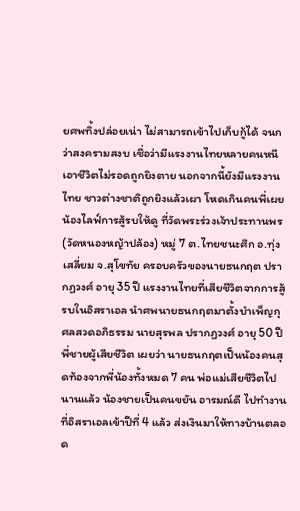ยศพทิ้งปล่อยเน่า ไม่สามารถเข้าไปเก็บกู้ได้ จนกว่าสงครามสงบ เชื่อว่ามีแรงงานไทยหลายคนหนีเอาชีวิตไม่รอดถูกยิงตาย นอกจากนี้ยังมีแรงงานไทย ชาวต่างชาติถูกยิงแล้วเผา โหดเกินคนพี่เผยน้องไลฟ์การสู้รบให้ดู ที่วัดพระร่วงเจ้าประทานพร (วัดหนองหญ้าปล้อง) หมู่ 7 ต.ไทยชนะศึก อ.ทุ่งเสลี่ยม จ.สุโขทัย ครอบครัวของนายธนกฤต ปรากฏวงศ์ อายุ 35 ปี แรงงานไทยที่เสียชีวิตจากการสู้รบในอิสราเอล นำศพนายธนกฤตมาตั้งบำเพ็ญกุศลสวดอภิธรรม นายสุรพล ปรากฏวงศ์ อายุ 50 ปี พี่ชายผู้เสียชีวิต เผยว่า นายธนกฤตเป็นน้องคนสุดท้องจากพี่น้องทั้งหมด 7 คน พ่อแม่เสียชีวิตไปนานแล้ว น้องชายเป็นคนขยัน อารมณ์ดี ไปทำงานที่อิสราเอลเข้าปีที่ 4 แล้ว ส่งเงินมาให้ทางบ้านตลอด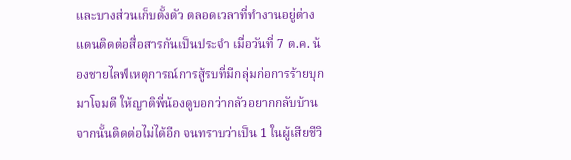และบางส่วนเก็บตั้งตัว ตลอดเวลาที่ทำงานอยู่ต่างแดนติดต่อสื่อสารกันเป็นประจำ เมื่อวันที่ 7 ต.ค. น้องชายไลฟ์เหตุการณ์การสู้รบที่มีกลุ่มก่อการร้ายบุกมาโจมตี ให้ญาติพี่น้องดูบอกว่ากลัวอยากกลับบ้าน จากนั้นติดต่อไม่ได้อีก จนทราบว่าเป็น 1 ในผู้เสียชีวิ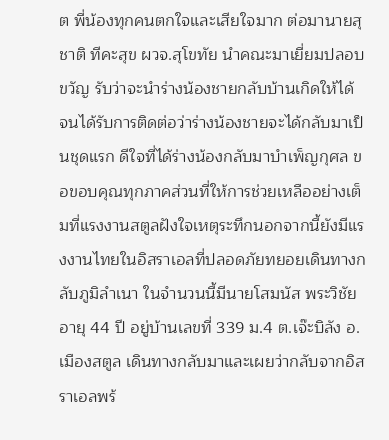ต พี่น้องทุกคนตกใจและเสียใจมาก ต่อมานายสุชาติ ทีคะสุข ผวจ.สุโขทัย นำคณะมาเยี่ยมปลอบขวัญ รับว่าจะนำร่างน้องชายกลับบ้านเกิดให้ได้ จนได้รับการติดต่อว่าร่างน้องชายจะได้กลับมาเป็นชุดแรก ดีใจที่ได้ร่างน้องกลับมาบำเพ็ญกุศล ขอขอบคุณทุกภาคส่วนที่ให้การช่วยเหลืออย่างเต็มที่แรงงานสตูลฝังใจเหตุระทึกนอกจากนี้ยังมีแรงงานไทยในอิสราเอลที่ปลอดภัยทยอยเดินทางกลับภูมิลำเนา ในจำนวนนี้มีนายโสมนัส พระวิชัย อายุ 44 ปี อยู่บ้านเลขที่ 339 ม.4 ต.เจ๊ะบิลัง อ.เมืองสตูล เดินทางกลับมาและเผยว่ากลับจากอิสราเอลพร้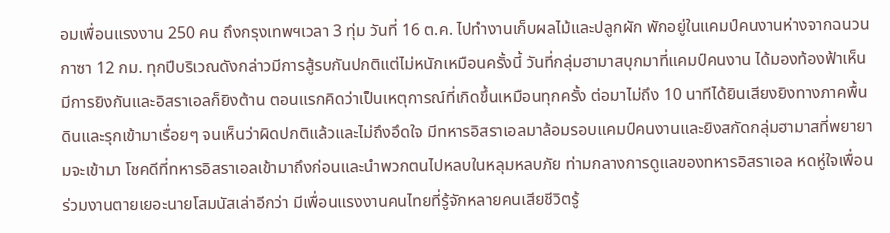อมเพื่อนแรงงาน 250 คน ถึงกรุงเทพฯเวลา 3 ทุ่ม วันที่ 16 ต.ค. ไปทำงานเก็บผลไม้และปลูกผัก พักอยู่ในแคมป์คนงานห่างจากฉนวนกาซา 12 กม. ทุกปีบริเวณดังกล่าวมีการสู้รบกันปกติแต่ไม่หนักเหมือนครั้งนี้ วันที่กลุ่มฮามาสบุกมาที่แคมป์คนงาน ได้มองท้องฟ้าเห็นมีการยิงกันและอิสราเอลก็ยิงต้าน ตอนแรกคิดว่าเป็นเหตุการณ์ที่เกิดขึ้นเหมือนทุกครั้ง ต่อมาไม่ถึง 10 นาทีได้ยินเสียงยิงทางภาคพื้นดินและรุกเข้ามาเรื่อยๆ จนเห็นว่าผิดปกติแล้วและไม่ถึงอึดใจ มีทหารอิสราเอลมาล้อมรอบแคมป์คนงานและยิงสกัดกลุ่มฮามาสที่พยายามจะเข้ามา โชคดีที่ทหารอิสราเอลเข้ามาถึงก่อนและนำพวกตนไปหลบในหลุมหลบภัย ท่ามกลางการดูแลของทหารอิสราเอล หดหู่ใจเพื่อนร่วมงานตายเยอะนายโสมนัสเล่าอีกว่า มีเพื่อนแรงงานคนไทยที่รู้จักหลายคนเสียชีวิตรู้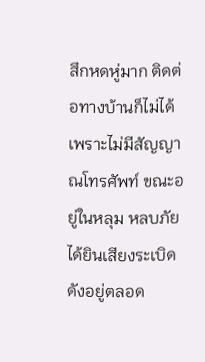สึกหดหู่มาก ติดต่อทางบ้านก็ไม่ได้เพราะไม่มีสัญญาณโทรศัพท์ ขณะอยู่ในหลุม หลบภัยได้ยินเสียงระเบิดดังอยู่ตลอด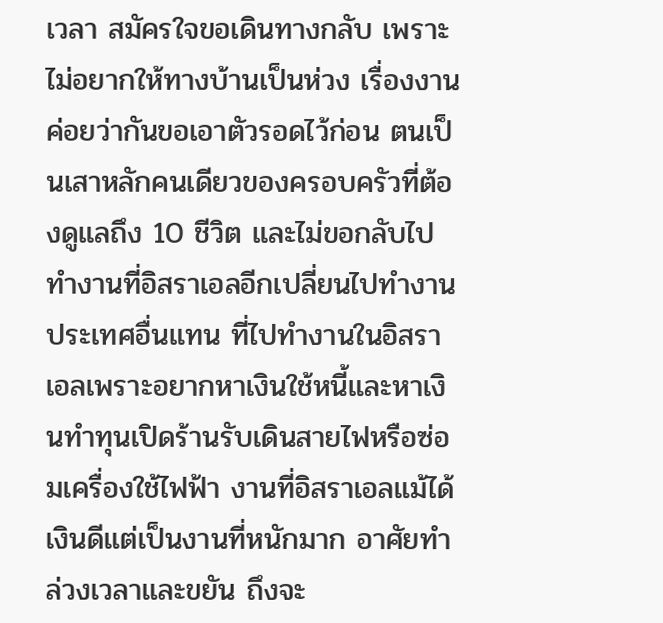เวลา สมัครใจขอเดินทางกลับ เพราะไม่อยากให้ทางบ้านเป็นห่วง เรื่องงานค่อยว่ากันขอเอาตัวรอดไว้ก่อน ตนเป็นเสาหลักคนเดียวของครอบครัวที่ต้องดูแลถึง 10 ชีวิต และไม่ขอกลับไปทำงานที่อิสราเอลอีกเปลี่ยนไปทำงานประเทศอื่นแทน ที่ไปทำงานในอิสราเอลเพราะอยากหาเงินใช้หนี้และหาเงินทำทุนเปิดร้านรับเดินสายไฟหรือซ่อมเครื่องใช้ไฟฟ้า งานที่อิสราเอลแม้ได้เงินดีแต่เป็นงานที่หนักมาก อาศัยทำล่วงเวลาและขยัน ถึงจะ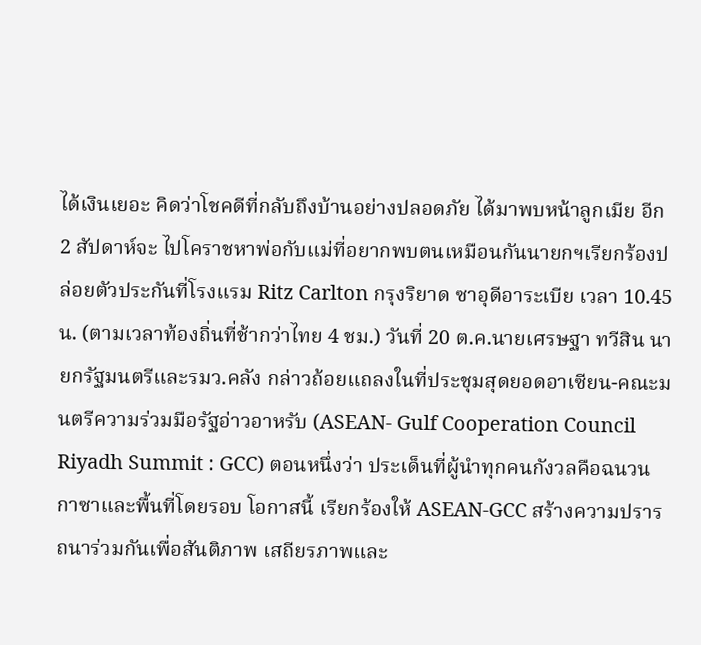ได้เงินเยอะ คิดว่าโชคดีที่กลับถึงบ้านอย่างปลอดภัย ได้มาพบหน้าลูกเมีย อีก 2 สัปดาห์จะ ไปโคราชหาพ่อกับแม่ที่อยากพบตนเหมือนกันนายกฯเรียกร้องปล่อยตัวประกันที่โรงแรม Ritz Carlton กรุงริยาด ซาอุดีอาระเบีย เวลา 10.45 น. (ตามเวลาท้องถิ่นที่ช้ากว่าไทย 4 ชม.) วันที่ 20 ต.ค.นายเศรษฐา ทวีสิน นายกรัฐมนตรีและรมว.คลัง กล่าวถ้อยแถลงในที่ประชุมสุดยอดอาเซียน-คณะมนตรีความร่วมมือรัฐอ่าวอาหรับ (ASEAN- Gulf Cooperation Council Riyadh Summit : GCC) ตอนหนึ่งว่า ประเด็นที่ผู้นำทุกคนกังวลคือฉนวนกาซาและพื้นที่โดยรอบ โอกาสนี้ เรียกร้องให้ ASEAN-GCC สร้างความปรารถนาร่วมกันเพื่อสันติภาพ เสถียรภาพและ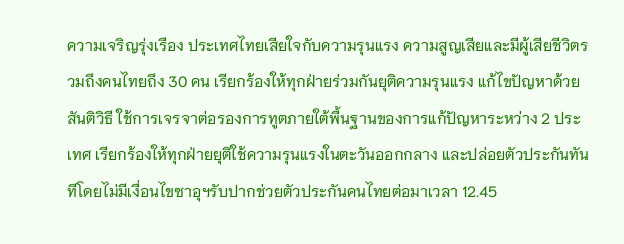ความเจริญรุ่งเรือง ประเทศไทยเสียใจกับความรุนแรง ความสูญเสียและมีผู้เสียชีวิตรวมถึงคนไทยถึง 30 คน เรียกร้องให้ทุกฝ่ายร่วมกันยุติความรุนแรง แก้ไขปัญหาด้วยสันติวิธี ใช้การเจรจาต่อรองการทูตภายใต้พื้นฐานของการแก้ปัญหาระหว่าง 2 ประเทศ เรียกร้องให้ทุกฝ่ายยุติใช้ความรุนแรงในตะวันออกกลาง และปล่อยตัวประกันทันทีโดยไม่มีเงื่อนไขซาอุฯรับปากช่วยตัวประกันคนไทยต่อมาเวลา 12.45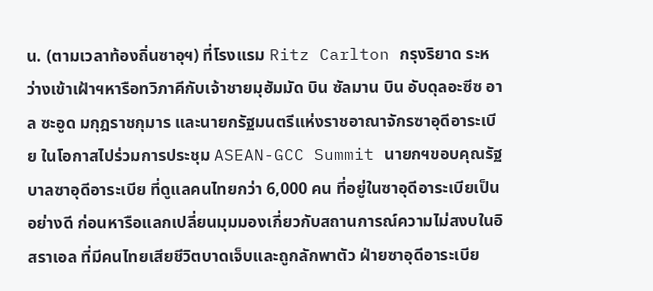น. (ตามเวลาท้องถิ่นซาอุฯ) ที่โรงแรม Ritz Carlton กรุงริยาด ระหว่างเข้าเฝ้าฯหารือทวิภาคีกับเจ้าชายมุฮัมมัด บิน ซัลมาน บิน อับดุลอะซีซ อาล ซะอูด มกุฎราชกุมาร และนายกรัฐมนตรีแห่งราชอาณาจักรซาอุดีอาระเบีย ในโอกาสไปร่วมการประชุม ASEAN-GCC Summit นายกฯขอบคุณรัฐบาลซาอุดีอาระเบีย ที่ดูแลคนไทยกว่า 6,000 คน ที่อยู่ในซาอุดีอาระเบียเป็นอย่างดี ก่อนหารือแลกเปลี่ยนมุมมองเกี่ยวกับสถานการณ์ความไม่สงบในอิสราเอล ที่มีคนไทยเสียชีวิตบาดเจ็บและถูกลักพาตัว ฝ่ายซาอุดีอาระเบีย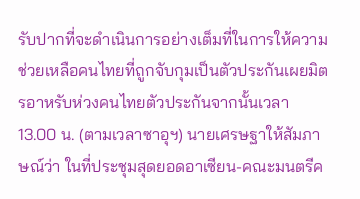รับปากที่จะดำเนินการอย่างเต็มที่ในการให้ความช่วยเหลือคนไทยที่ถูกจับกุมเป็นตัวประกันเผยมิตรอาหรับห่วงคนไทยตัวประกันจากนั้นเวลา 13.00 น. (ตามเวลาซาอุฯ) นายเศรษฐาให้สัมภาษณ์ว่า ในที่ประชุมสุดยอดอาเซียน-คณะมนตรีค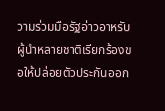วามร่วมมือรัฐอ่าวอาหรับ ผู้นำหลายชาติเรียกร้องขอให้ปล่อยตัวประกันออก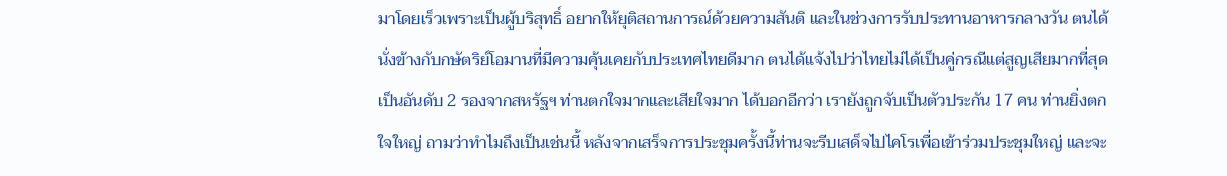มาโดยเร็วเพราะเป็นผู้บริสุทธิ์ อยากให้ยุติสถานการณ์ด้วยความสันติ และในช่วงการรับประทานอาหารกลางวัน ตนได้นั่งข้างกับกษัตริย์โอมานที่มีความคุ้นเคยกับประเทศไทยดีมาก ตนได้แจ้งไปว่าไทยไม่ได้เป็นคู่กรณีแต่สูญเสียมากที่สุดเป็นอันดับ 2 รองจากสหรัฐฯ ท่านตกใจมากและเสียใจมาก ได้บอกอีกว่า เรายังถูกจับเป็นตัวประกัน 17 คน ท่านยิ่งตกใจใหญ่ ถามว่าทำไมถึงเป็นเช่นนี้ หลังจากเสร็จการประชุมครั้งนี้ท่านจะรีบเสด็จไปไคโรเพื่อเข้าร่วมประชุมใหญ่ และจะ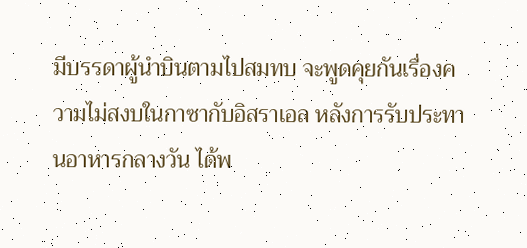มีบรรดาผู้นำบินตามไปสมทบ จะพูดคุยกันเรื่องความไม่สงบในกาซากับอิสราเอล หลังการรับประทานอาหารกลางวัน ได้พ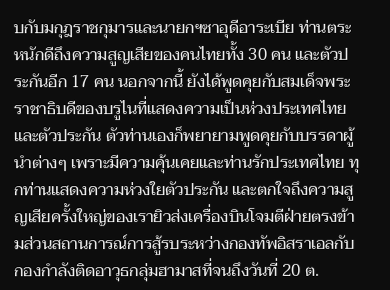บกับมกุฎราชกุมารและนายกฯซาอุดีอาระเบีย ท่านตระหนักดีถึงความสูญเสียของคนไทยทั้ง 30 คน และตัวประกันอีก 17 คน นอกจากนี้ ยังได้พูดคุยกับสมเด็จพระราชาธิบดีของบรูไนที่แสดงความเป็นห่วงประเทศไทยและตัวประกัน ตัวท่านเองก็พยายามพูดคุยกับบรรดาผู้นำต่างๆ เพราะมีความคุ้นเคยและท่านรักประเทศไทย ทุกท่านแสดงความห่วงใยตัวประกัน และตกใจถึงความสูญเสียครั้งใหญ่ของเรายิวส่งเครื่องบินโจมตีฝ่ายตรงข้ามส่วนสถานการณ์การสู้รบระหว่างกองทัพอิสราเอลกับกองกำลังติดอาวุธกลุ่มฮามาสที่จนถึงวันที่ 20 ต.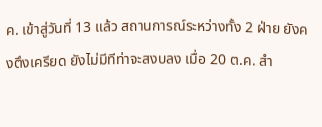ค. เข้าสู่วันที่ 13 แล้ว สถานการณ์ระหว่างทั้ง 2 ฝ่าย ยังคงตึงเครียด ยังไม่มีทีท่าจะสงบลง เมื่อ 20 ต.ค. สำ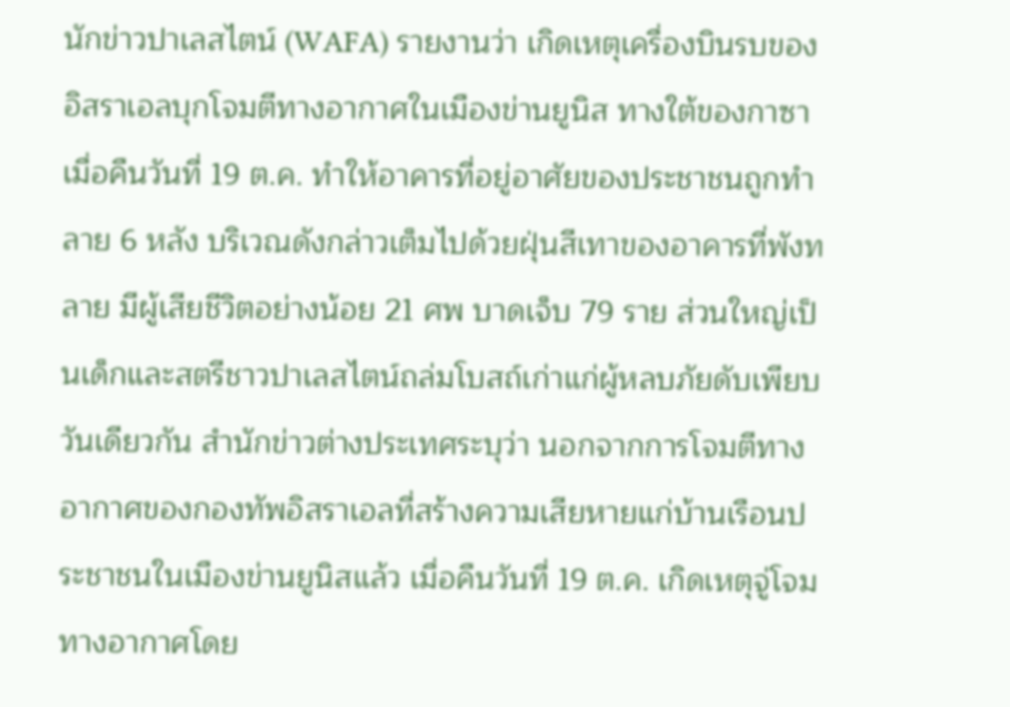นักข่าวปาเลสไตน์ (WAFA) รายงานว่า เกิดเหตุเครื่องบินรบของอิสราเอลบุกโจมตีทางอากาศในเมืองข่านยูนิส ทางใต้ของกาซา เมื่อคืนวันที่ 19 ต.ค. ทำให้อาคารที่อยู่อาศัยของประชาชนถูกทำลาย 6 หลัง บริเวณดังกล่าวเต็มไปด้วยฝุ่นสีเทาของอาคารที่พังทลาย มีผู้เสียชีวิตอย่างน้อย 21 ศพ บาดเจ็บ 79 ราย ส่วนใหญ่เป็นเด็กและสตรีชาวปาเลสไตน์ถล่มโบสถ์เก่าแก่ผู้หลบภัยดับเพียบวันเดียวกัน สำนักข่าวต่างประเทศระบุว่า นอกจากการโจมตีทางอากาศของกองทัพอิสราเอลที่สร้างความเสียหายแก่บ้านเรือนประชาชนในเมืองข่านยูนิสแล้ว เมื่อคืนวันที่ 19 ต.ค. เกิดเหตุจู่โจมทางอากาศโดย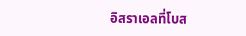อิสราเอลที่โบส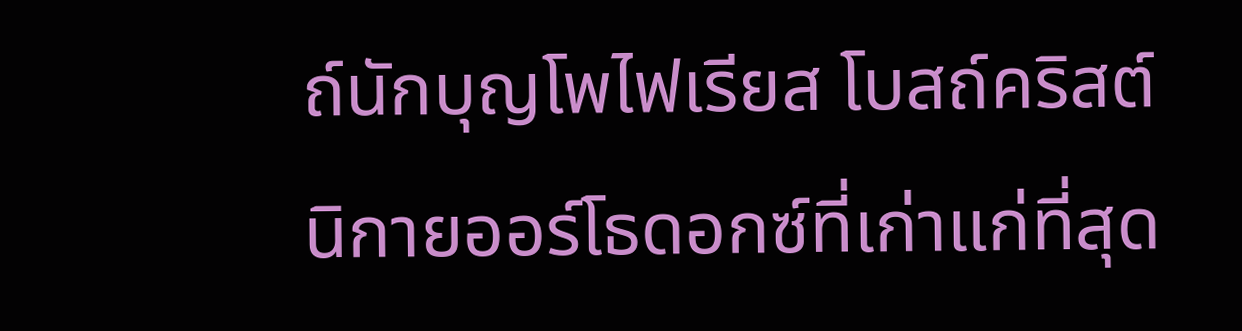ถ์นักบุญโพไฟเรียส โบสถ์คริสต์นิกายออร์โธดอกซ์ที่เก่าแก่ที่สุด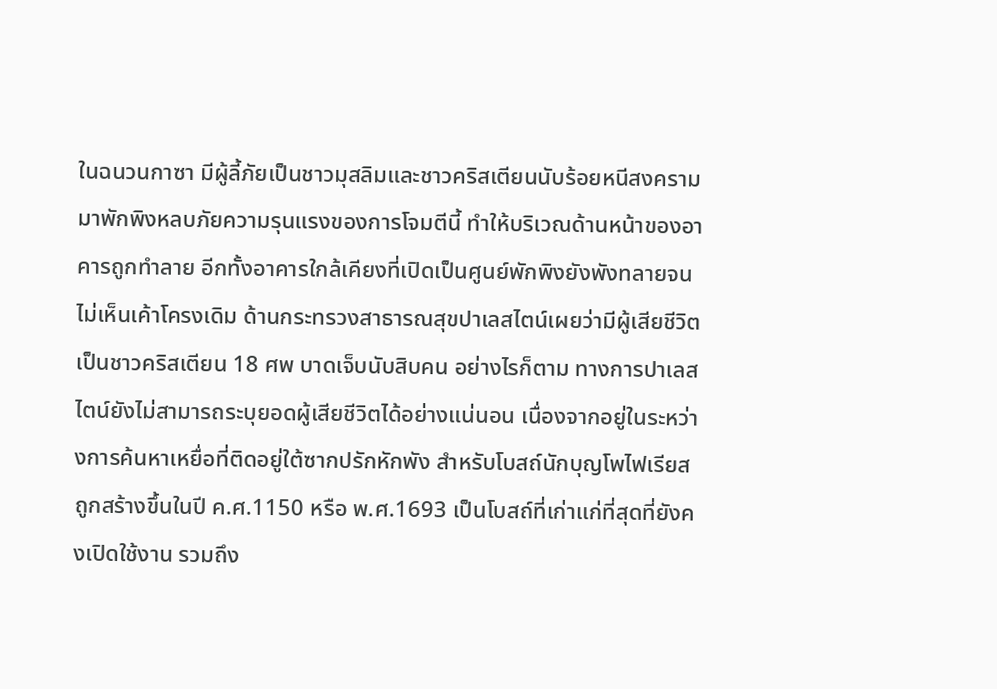ในฉนวนกาซา มีผู้ลี้ภัยเป็นชาวมุสลิมและชาวคริสเตียนนับร้อยหนีสงครามมาพักพิงหลบภัยความรุนแรงของการโจมตีนี้ ทำให้บริเวณด้านหน้าของอาคารถูกทำลาย อีกทั้งอาคารใกล้เคียงที่เปิดเป็นศูนย์พักพิงยังพังทลายจนไม่เห็นเค้าโครงเดิม ด้านกระทรวงสาธารณสุขปาเลสไตน์เผยว่ามีผู้เสียชีวิตเป็นชาวคริสเตียน 18 ศพ บาดเจ็บนับสิบคน อย่างไรก็ตาม ทางการปาเลสไตน์ยังไม่สามารถระบุยอดผู้เสียชีวิตได้อย่างแน่นอน เนื่องจากอยู่ในระหว่างการค้นหาเหยื่อที่ติดอยู่ใต้ซากปรักหักพัง สำหรับโบสถ์นักบุญโพไฟเรียสถูกสร้างขึ้นในปี ค.ศ.1150 หรือ พ.ศ.1693 เป็นโบสถ์ที่เก่าแก่ที่สุดที่ยังคงเปิดใช้งาน รวมถึง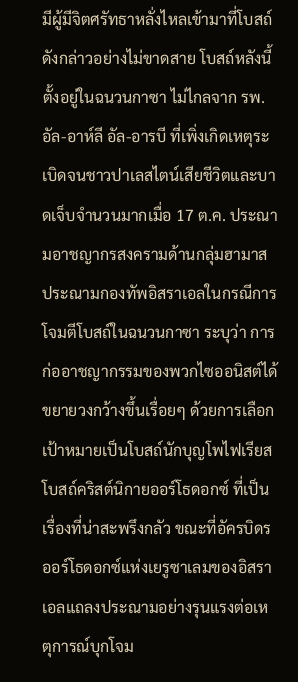มีผู้มีจิตศรัทธาหลั่งไหลเข้ามาที่โบสถ์ดังกล่าวอย่างไม่ขาดสาย โบสถ์หลังนี้ตั้งอยู่ในฉนวนกาซา ไม่ไกลจาก รพ.อัล-อาห์ลี อัล-อารบี ที่เพิ่งเกิดเหตุระเบิดจนชาวปาเลสไตน์เสียชีวิตและบาดเจ็บจำนวนมากเมื่อ 17 ต.ค. ประณามอาชญากรสงครามด้านกลุ่มฮามาสประณามกองทัพอิสราเอลในกรณีการโจมตีโบสถ์ในฉนวนกาซา ระบุว่า การก่ออาชญากรรมของพวกไซออนิสต์ได้ขยายวงกว้างขึ้นเรื่อยๆ ด้วยการเลือกเป้าหมายเป็นโบสถ์นักบุญโพไฟเรียส โบสถ์คริสต์นิกายออร์โธดอกซ์ ที่เป็นเรื่องที่น่าสะพรึงกลัว ขณะที่อัครบิดรออร์โธดอกซ์แห่งเยรูซาเลมของอิสราเอลแถลงประณามอย่างรุนแรงต่อเหตุการณ์บุกโจม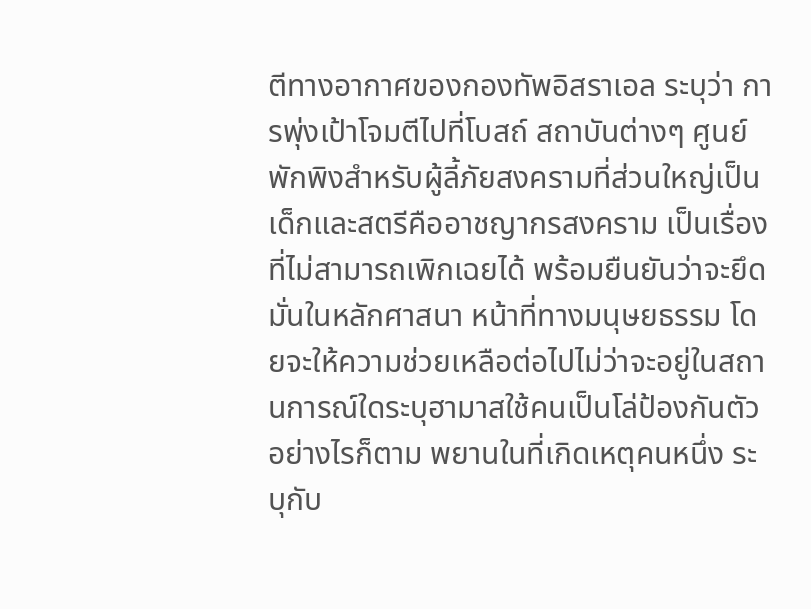ตีทางอากาศของกองทัพอิสราเอล ระบุว่า การพุ่งเป้าโจมตีไปที่โบสถ์ สถาบันต่างๆ ศูนย์พักพิงสำหรับผู้ลี้ภัยสงครามที่ส่วนใหญ่เป็นเด็กและสตรีคืออาชญากรสงคราม เป็นเรื่องที่ไม่สามารถเพิกเฉยได้ พร้อมยืนยันว่าจะยึดมั่นในหลักศาสนา หน้าที่ทางมนุษยธรรม โดยจะให้ความช่วยเหลือต่อไปไม่ว่าจะอยู่ในสถานการณ์ใดระบุฮามาสใช้คนเป็นโล่ป้องกันตัวอย่างไรก็ตาม พยานในที่เกิดเหตุคนหนึ่ง ระบุกับ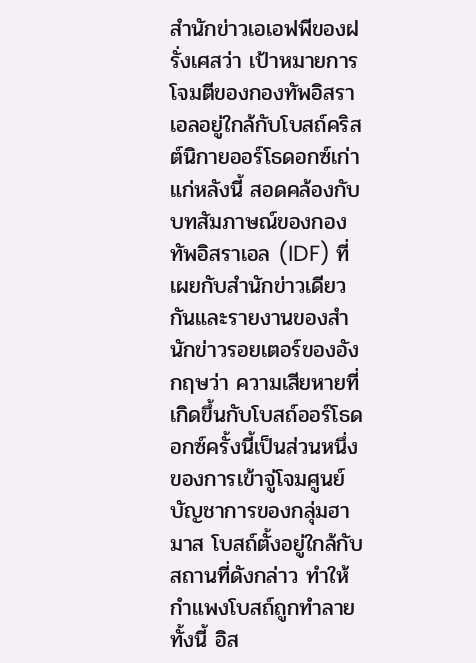สำนักข่าวเอเอฟพีของฝรั่งเศสว่า เป้าหมายการโจมตีของกองทัพอิสราเอลอยู่ใกล้กับโบสถ์คริสต์นิกายออร์โธดอกซ์เก่าแก่หลังนี้ สอดคล้องกับบทสัมภาษณ์ของกองทัพอิสราเอล (IDF) ที่เผยกับสำนักข่าวเดียวกันและรายงานของสำนักข่าวรอยเตอร์ของอังกฤษว่า ความเสียหายที่เกิดขึ้นกับโบสถ์ออร์โธดอกซ์ครั้งนี้เป็นส่วนหนึ่งของการเข้าจู่โจมศูนย์บัญชาการของกลุ่มฮามาส โบสถ์ตั้งอยู่ใกล้กับสถานที่ดังกล่าว ทำให้กำแพงโบสถ์ถูกทำลาย ทั้งนี้ อิส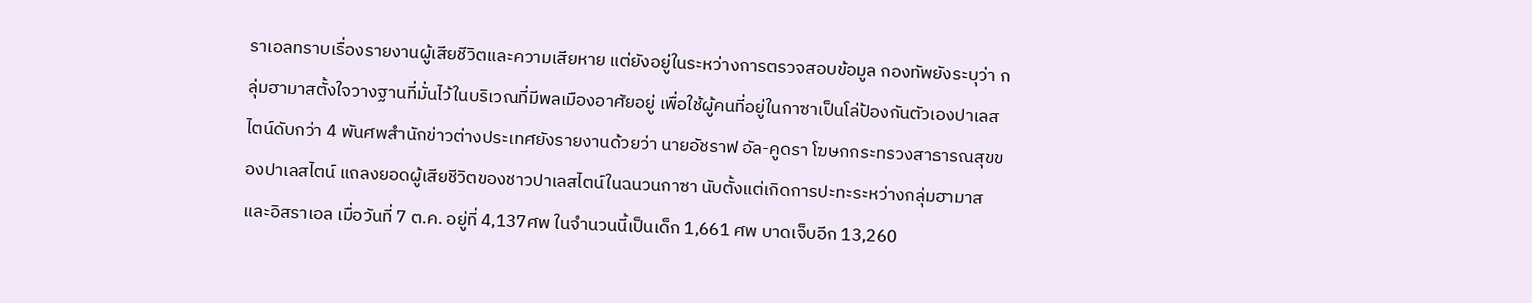ราเอลทราบเรื่องรายงานผู้เสียชีวิตและความเสียหาย แต่ยังอยู่ในระหว่างการตรวจสอบข้อมูล กองทัพยังระบุว่า กลุ่มฮามาสตั้งใจวางฐานที่มั่นไว้ในบริเวณที่มีพลเมืองอาศัยอยู่ เพื่อใช้ผู้คนที่อยู่ในกาซาเป็นโล่ป้องกันตัวเองปาเลสไตน์ดับกว่า 4 พันศพสำนักข่าวต่างประเทศยังรายงานด้วยว่า นายอัชราฟ อัล-คูดรา โฆษกกระทรวงสาธารณสุขของปาเลสไตน์ แถลงยอดผู้เสียชีวิตของชาวปาเลสไตน์ในฉนวนกาซา นับตั้งแต่เกิดการปะทะระหว่างกลุ่มฮามาสและอิสราเอล เมื่อวันที่ 7 ต.ค. อยู่ที่ 4,137ศพ ในจำนวนนี้เป็นเด็ก 1,661 ศพ บาดเจ็บอีก 13,260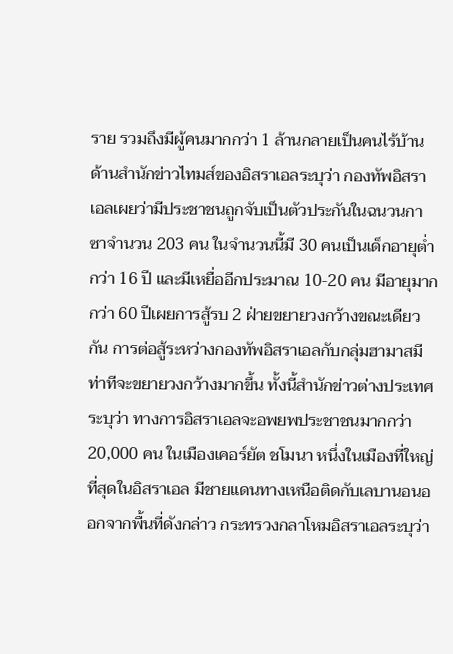ราย รวมถึงมีผู้คนมากกว่า 1 ล้านกลายเป็นคนไร้บ้าน ด้านสำนักข่าวไทมส์ของอิสราเอลระบุว่า กองทัพอิสราเอลเผยว่ามีประชาชนถูกจับเป็นตัวประกันในฉนวนกาซาจำนวน 203 คน ในจำนวนนี้มี 30 คนเป็นเด็กอายุต่ำกว่า 16 ปี และมีเหยื่ออีกประมาณ 10-20 คน มีอายุมากกว่า 60 ปีเผยการสู้รบ 2 ฝ่ายขยายวงกว้างขณะเดียวกัน การต่อสู้ระหว่างกองทัพอิสราเอลกับกลุ่มฮามาสมีท่าทีจะขยายวงกว้างมากขึ้น ทั้งนี้สำนักข่าวต่างประเทศระบุว่า ทางการอิสราเอลจะอพยพประชาชนมากกว่า 20,000 คน ในเมืองเคอร์ยัต ชโมนา หนึ่งในเมืองที่ใหญ่ที่สุดในอิสราเอล มีชายแดนทางเหนือติดกับเลบานอนออกจากพื้นที่ดังกล่าว กระทรวงกลาโหมอิสราเอลระบุว่า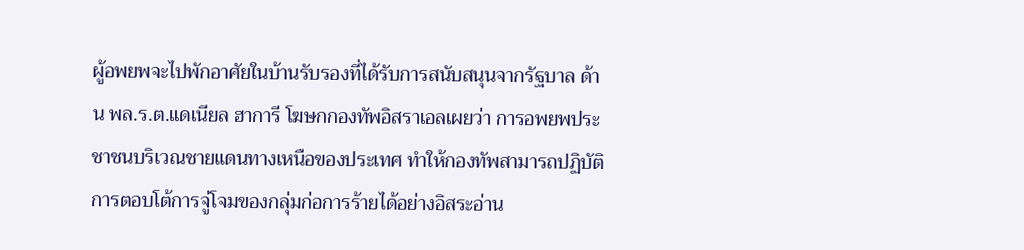ผู้อพยพจะไปพักอาศัยในบ้านรับรองที่ได้รับการสนับสนุนจากรัฐบาล ด้าน พล.ร.ต.แดเนียล ฮาการี โฆษกกองทัพอิสราเอลเผยว่า การอพยพประชาชนบริเวณชายแดนทางเหนือของประเทศ ทำให้กองทัพสามารถปฏิบัติการตอบโต้การจู่โจมของกลุ่มก่อการร้ายได้อย่างอิสระอ่าน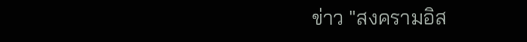ข่าว "สงครามอิส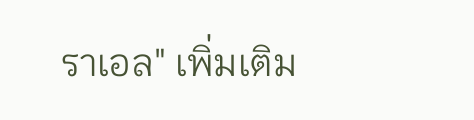ราเอล" เพิ่มเติม